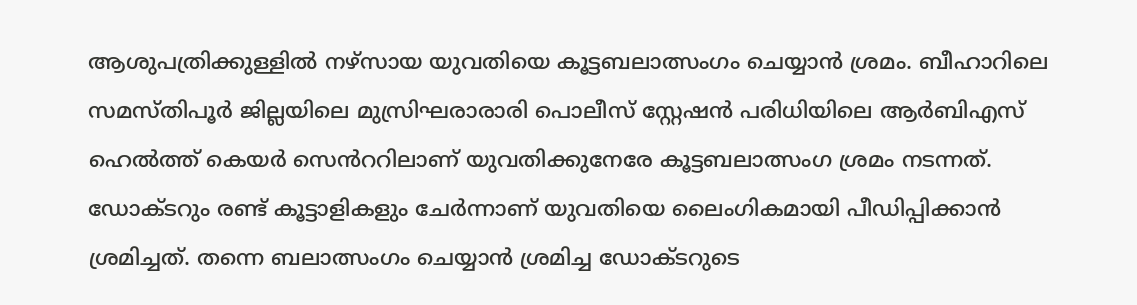ആശുപത്രിക്കുള്ളില്‍ നഴ്സായ യുവതിയെ കൂട്ടബലാത്സംഗം ചെയ്യാൻ ശ്രമം. ബീഹാറിലെ സമസ്തിപൂർ ജില്ലയിലെ മുസ്രിഘരാരാരി പൊലീസ് സ്റ്റേഷൻ പരിധിയിലെ ആർബിഎസ് ഹെല്‍ത്ത് കെയർ സെൻററിലാണ് യുവതിക്കുനേരേ കൂട്ടബലാത്സംഗ ശ്രമം നടന്നത്. ഡോക്ടറും രണ്ട് കൂട്ടാളികളും ചേർന്നാണ് യുവതിയെ ലൈംഗികമായി പീഡിപ്പിക്കാൻ ശ്രമിച്ചത്. തന്നെ ബലാത്സംഗം ചെയ്യാൻ ശ്രമിച്ച ഡോക്ടറുടെ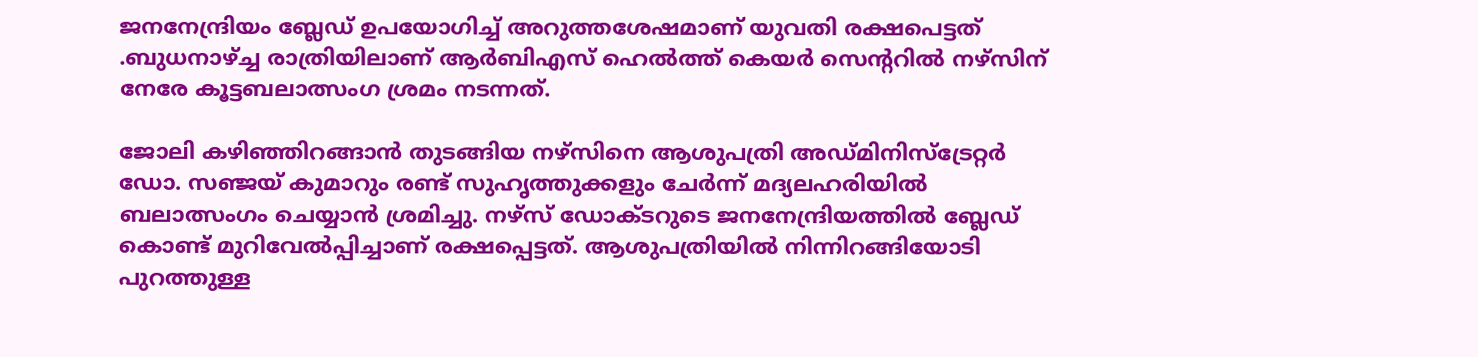ജനനേന്ദ്രിയം ബ്ലേഡ് ഉപയോഗിച്ച്‌ അറുത്തശേഷമാണ് യുവതി രക്ഷപെട്ടത് .ബുധനാഴ്ച്ച രാത്രിയിലാണ് ആർബിഎസ് ഹെല്‍ത്ത് കെയർ സെന്ററില്‍ നഴ്സിന് നേരേ കൂട്ടബലാത്സംഗ ശ്രമം നടന്നത്.

ജോലി കഴിഞ്ഞിറങ്ങാൻ തുടങ്ങിയ നഴ്‌സിനെ ആശുപത്രി അഡ്മിനിസ്‌ട്രേറ്റർ ഡോ. സഞ്ജയ് കുമാറും രണ്ട് സുഹൃത്തുക്കളും ചേർന്ന് മദ്യലഹരിയില്‍ ബലാത്സംഗം ചെയ്യാൻ ശ്രമിച്ചു. നഴ്സ് ഡോക്ടറുടെ ജനനേന്ദ്രിയത്തില്‍ ബ്ലേഡ് കൊണ്ട് മുറിവേല്‍പ്പിച്ചാണ് രക്ഷപ്പെട്ടത്. ആശുപത്രിയില്‍ നിന്നിറങ്ങിയോടി പുറത്തുള്ള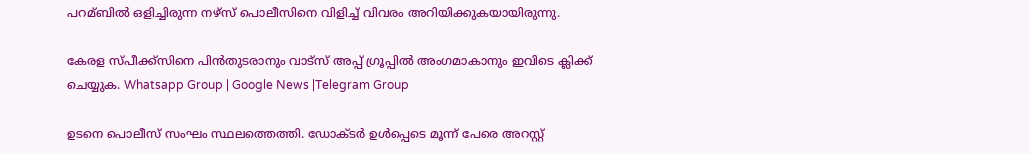പറമ്ബില്‍ ഒളിച്ചിരുന്ന നഴ്സ് പൊലീസിനെ വിളിച്ച്‌ വിവരം അറിയിക്കുകയായിരുന്നു.

കേരള സ്പീക്ക്സിനെ പിൻതുടരാനും വാട്സ് അപ്പ് ഗ്രൂപ്പിൽ അംഗമാകാനും ഇവിടെ ക്ലിക്ക് ചെയ്യുക. Whatsapp Group | Google News |Telegram Group

ഉടനെ പൊലീസ് സംഘം സ്ഥലത്തെത്തി. ഡോക്ടർ ഉള്‍പ്പെടെ മൂന്ന് പേരെ അറസ്റ്റ്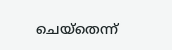ചെയ്തെന്ന്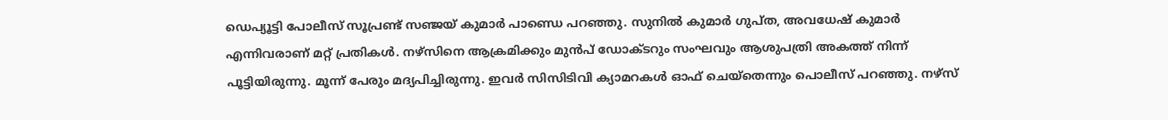ഡെപ്യൂട്ടി പോലീസ് സൂപ്രണ്ട് സഞ്ജയ് കുമാർ പാണ്ഡെ പറഞ്ഞു. സുനില്‍ കുമാർ ഗുപ്ത, അവധേഷ് കുമാർ എന്നിവരാണ് മറ്റ് പ്രതികള്‍. നഴ്‌സിനെ ആക്രമിക്കും മുൻപ് ഡോക്ടറും സംഘവും ആശുപത്രി അകത്ത് നിന്ന് പൂട്ടിയിരുന്നു. മൂന്ന് പേരും മദ്യപിച്ചിരുന്നു. ഇവർ സിസിടിവി ക്യാമറകള്‍ ഓഫ് ചെയ്തെന്നും പൊലീസ് പറഞ്ഞു. നഴ്സ്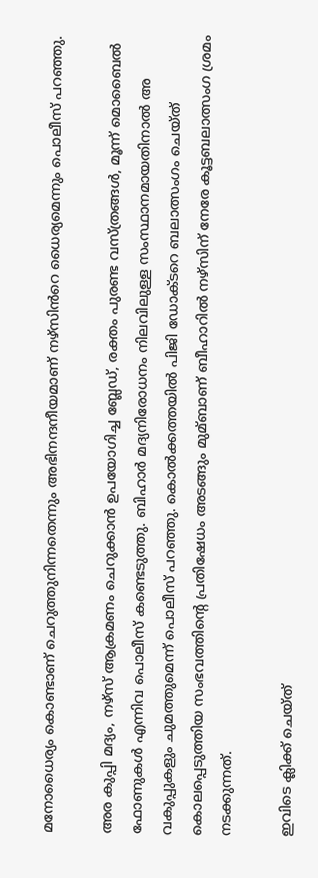മനോധൈര്യം കൊണ്ടാണ് ചെറുത്തുനിന്നതെന്നും അഭിനന്ദനീയമാണ് നഴ്സിൻറെ ധൈര്യമെന്നും പൊലീസ് പറഞ്ഞു.

അര കുപ്പി മദ്യം, നഴ്‌സ് ആക്രമണം ചെറുക്കാൻ ഉപയോഗിച്ച ബ്ലേഡ്, രക്തം പുരണ്ട വസ്ത്രങ്ങള്‍, മൂന്ന് മൊബൈല്‍ ഫോണുകള്‍ എന്നിവ പൊലീസ് കണ്ടെടുത്തു. ബിഹാർ മദ്യനിരോധനം നിലവിലുള്ള സംസ്ഥാനമായതിനാല്‍ അ വകുപ്പുകളും ചുമത്തുമെന്ന് പൊലീസ് പറഞ്ഞു. കൊല്‍ക്കത്തയില്‍ പിജി ഡോക്ടറെ ബലാത്സംഗം ചെയ്ത് കൊലപ്പെടുത്തിയ സംഭവത്തിന്റെ പ്രതിഷേധം അടങ്ങും മുമ്ബാണ് ബീഹാറില്‍ നഴ്സിന് നേരേ കൂട്ടബലാത്സംഗ ശ്രമം നടക്കുന്നത്.

ഇവിടെ ക്ലിക്ക് ചെയ്ത്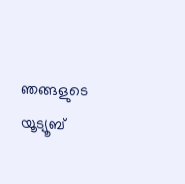ഞങ്ങളുടെ യൂട്യൂബ്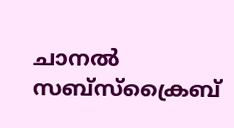ചാനൽ സബ്സ്ക്രൈബ്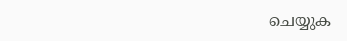ചെയ്യുക